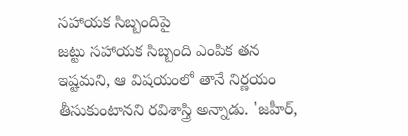సహాయక సిబ్బందిపై
జట్టు సహాయక సిబ్బంది ఎంపిక తన ఇష్టమని, ఆ విషయంలో తానే నిర్ణయం తీసుకుంటానని రవిశాస్త్రి అన్నాడు. 'జహీర్,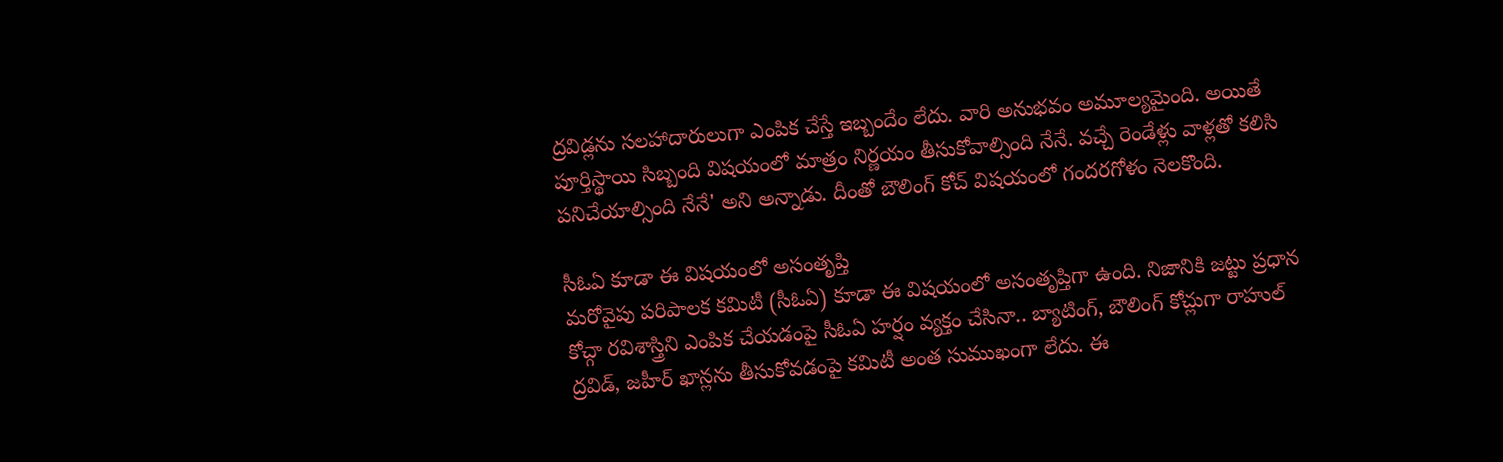ద్రవిడ్లను సలహాదారులుగా ఎంపిక చేస్తే ఇబ్బందేం లేదు. వారి అనుభవం అమూల్యమైంది. అయితే పూర్తిస్థాయి సిబ్బంది విషయంలో మాత్రం నిర్ణయం తీసుకోవాల్సింది నేనే. వచ్చే రెండేళ్లు వాళ్లతో కలిసి పనిచేయాల్సింది నేనే' అని అన్నాడు. దీంతో బౌలింగ్ కోచ్ విషయంలో గందరగోళం నెలకొంది.

సీఓఏ కూడా ఈ విషయంలో అసంతృప్తి
మరోవైపు పరిపాలక కమిటీ (సీఓఏ) కూడా ఈ విషయంలో అసంతృప్తిగా ఉంది. నిజానికి జట్టు ప్రధాన కోచ్గా రవిశాస్త్రిని ఎంపిక చేయడంపై సీఓఏ హర్షం వ్యక్తం చేసినా.. బ్యాటింగ్, బౌలింగ్ కోచ్లుగా రాహుల్ ద్రవిడ్, జహీర్ ఖాన్లను తీసుకోవడంపై కమిటీ అంత సుముఖంగా లేదు. ఈ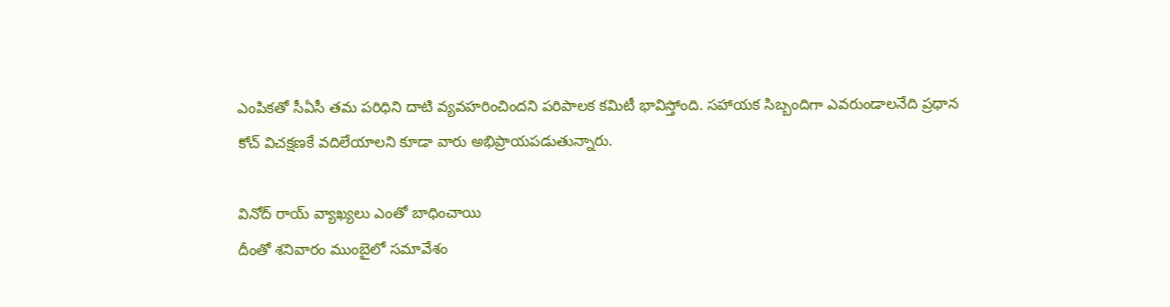ఎంపికతో సీఏసీ తమ పరిధిని దాటి వ్యవహరించిందని పరిపాలక కమిటీ భావిస్తోంది. సహాయక సిబ్బందిగా ఎవరుండాలనేది ప్రధాన కోచ్ విచక్షణకే వదిలేయాలని కూడా వారు అభిప్రాయపడుతున్నారు.

వినోద్ రాయ్ వ్యాఖ్యలు ఎంతో బాధించాయి
దీంతో శనివారం ముంబైలో సమావేశం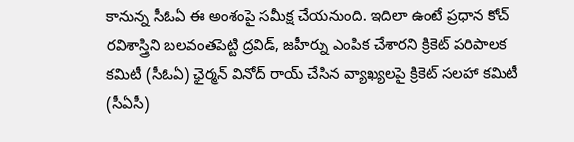కానున్న సీఓఏ ఈ అంశంపై సమీక్ష చేయనుంది. ఇదిలా ఉంటే ప్రధాన కోచ్ రవిశాస్త్రిని బలవంతపెట్టి ద్రవిడ్, జహీర్ను ఎంపిక చేశారని క్రికెట్ పరిపాలక కమిటీ (సీఓఏ) ఛైర్మన్ వినోద్ రాయ్ చేసిన వ్యాఖ్యలపై క్రికెట్ సలహా కమిటీ (సీఏసీ)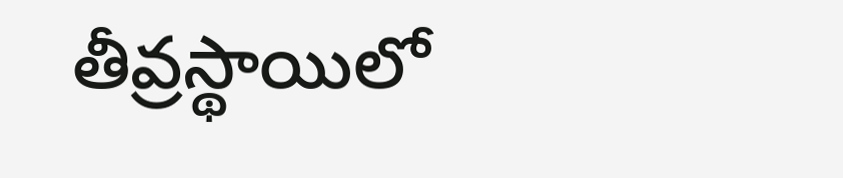తీవ్రస్థాయిలో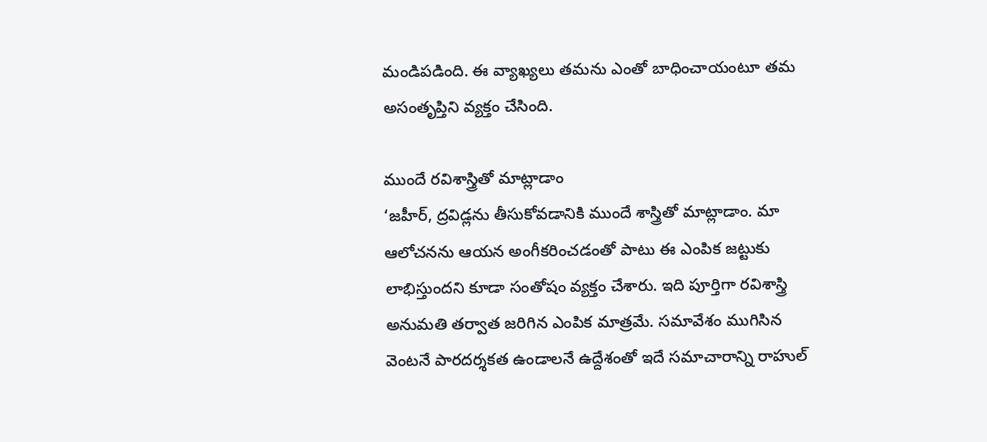మండిపడింది. ఈ వ్యాఖ్యలు తమను ఎంతో బాధించాయంటూ తమ అసంతృప్తిని వ్యక్తం చేసింది.

ముందే రవిశాస్త్రితో మాట్లాడాం
‘జహీర్, ద్రవిడ్లను తీసుకోవడానికి ముందే శాస్త్రితో మాట్లాడాం. మా ఆలోచనను ఆయన అంగీకరించడంతో పాటు ఈ ఎంపిక జట్టుకు లాభిస్తుందని కూడా సంతోషం వ్యక్తం చేశారు. ఇది పూర్తిగా రవిశాస్త్రి అనుమతి తర్వాత జరిగిన ఎంపిక మాత్రమే. సమావేశం ముగిసిన వెంటనే పారదర్శకత ఉండాలనే ఉద్దేశంతో ఇదే సమాచారాన్ని రాహుల్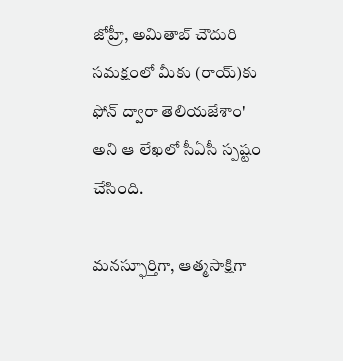జోహ్రీ, అమితాబ్ చౌదురి సమక్షంలో మీకు (రాయ్)కు ఫోన్ ద్వారా తెలియజేశాం' అని ఆ లేఖలో సీఏసీ స్పష్టం చేసింది.

మనస్ఫూర్తిగా, ఆత్మసాక్షిగా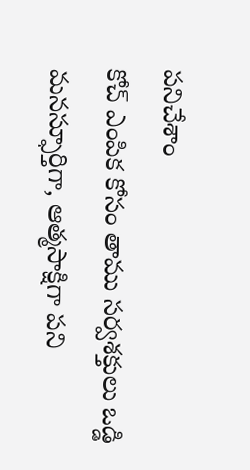పనిచేశాం
కోచ్ ఎంపిక కోసం తాము సర్వశక్తులు ఒడ్డి మనస్ఫూర్తిగా, ఆత్మసాక్షిగా పని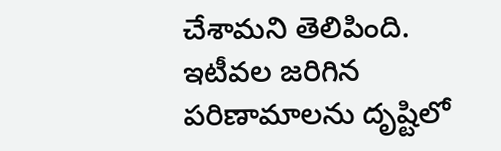చేశామని తెలిపింది. ఇటీవల జరిగిన పరిణామాలను దృష్టిలో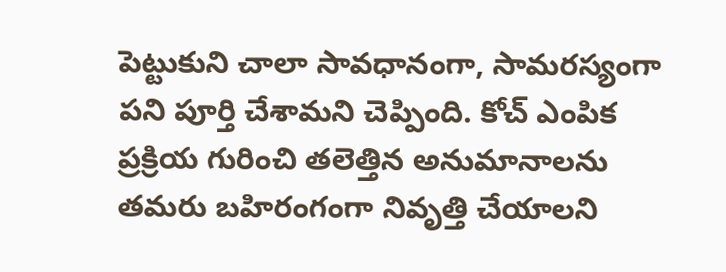పెట్టుకుని చాలా సావధానంగా, సామరస్యంగా పని పూర్తి చేశామని చెప్పింది. కోచ్ ఎంపిక ప్రక్రియ గురించి తలెత్తిన అనుమానాలను తమరు బహిరంగంగా నివృత్తి చేయాలని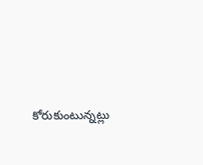కోరుకుంటున్నట్లు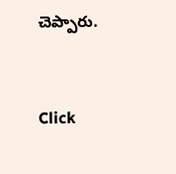చెప్పారు.


Click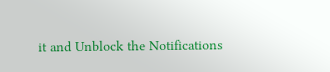it and Unblock the Notifications